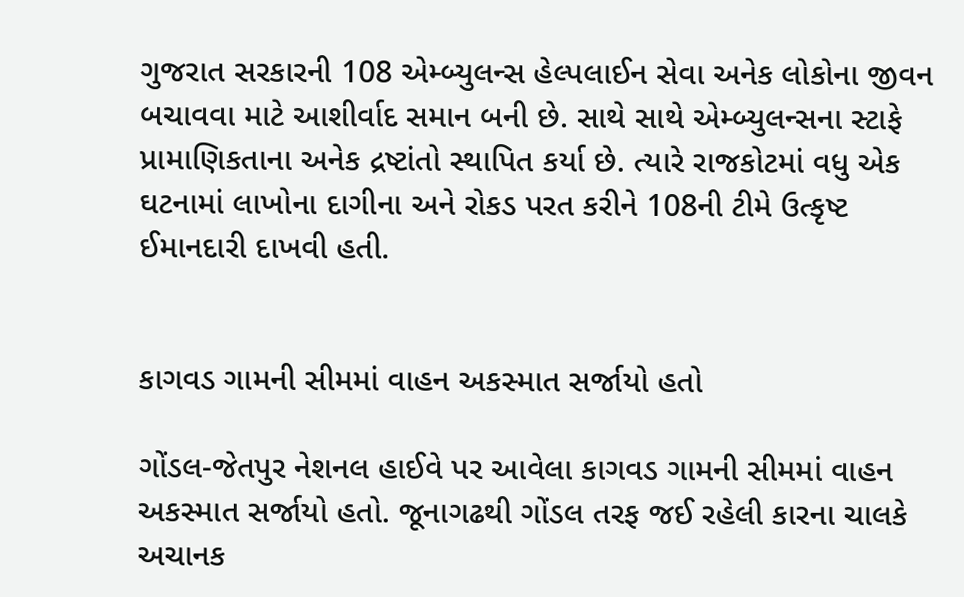ગુજરાત સરકારની 108 એમ્બ્યુલન્સ હેલ્પલાઈન સેવા અનેક લોકોના જીવન બચાવવા માટે આશીર્વાદ સમાન બની છે. સાથે સાથે એમ્બ્યુલન્સના સ્ટાફે પ્રામાણિકતાના અનેક દ્રષ્ટાંતો સ્થાપિત કર્યા છે. ત્યારે રાજકોટમાં વધુ એક ઘટનામાં લાખોના દાગીના અને રોકડ પરત કરીને 108ની ટીમે ઉત્કૃષ્ટ ઈમાનદારી દાખવી હતી.


કાગવડ ગામની સીમમાં વાહન અકસ્માત સર્જાયો હતો

ગોંડલ-જેતપુર નેશનલ હાઈવે પર આવેલા કાગવડ ગામની સીમમાં વાહન અકસ્માત સર્જાયો હતો. જૂનાગઢથી ગોંડલ તરફ જઈ રહેલી કારના ચાલકે અચાનક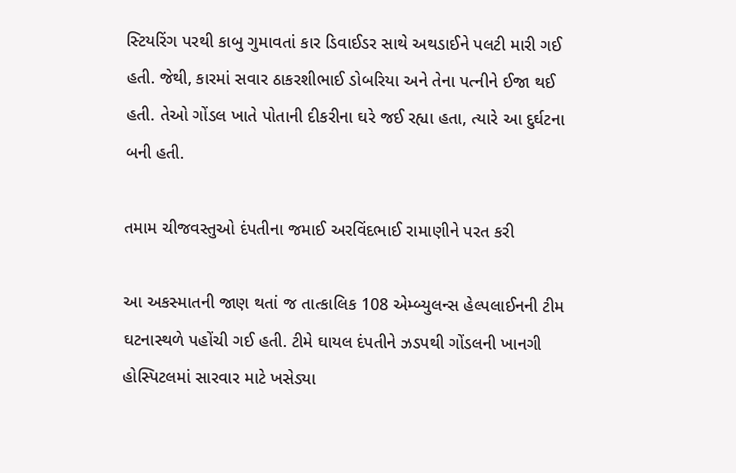સ્ટિયરિંગ પરથી કાબુ ગુમાવતાં કાર ડિવાઈડર સાથે અથડાઈને પલટી મારી ગઈ હતી. જેથી, કારમાં સવાર ઠાકરશીભાઈ ડોબરિયા અને તેના પત્નીને ઈજા થઈ હતી. તેઓ ગોંડલ ખાતે પોતાની દીકરીના ઘરે જઈ રહ્યા હતા, ત્યારે આ દુર્ઘટના બની હતી.

તમામ ચીજવસ્તુઓ દંપતીના જમાઈ અરવિંદભાઈ રામાણીને પરત કરી

આ અકસ્માતની જાણ થતાં જ તાત્કાલિક 108 એમ્બ્યુલન્સ હેલ્પલાઈનની ટીમ ઘટનાસ્થળે પહોંચી ગઈ હતી. ટીમે ઘાયલ દંપતીને ઝડપથી ગોંડલની ખાનગી હોસ્પિટલમાં સારવાર માટે ખસેડ્યા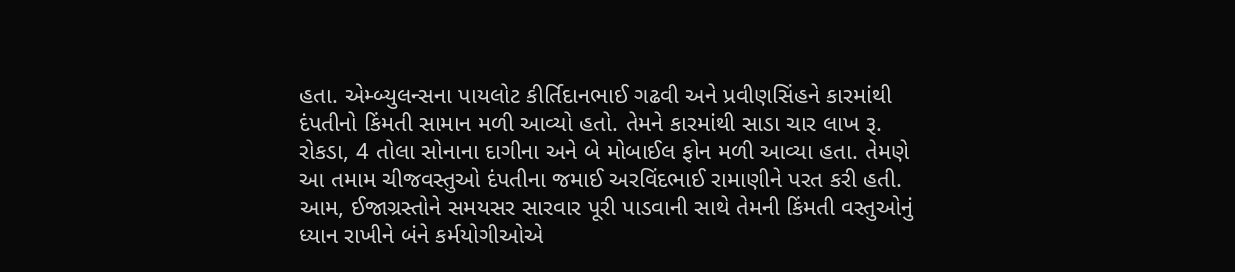હતા. એમ્બ્યુલન્સના પાયલોટ કીર્તિદાનભાઈ ગઢવી અને પ્રવીણસિંહને કારમાંથી દંપતીનો કિંમતી સામાન મળી આવ્યો હતો. તેમને કારમાંથી સાડા ચાર લાખ રૂ. રોકડા, 4 તોલા સોનાના દાગીના અને બે મોબાઈલ ફોન મળી આવ્યા હતા. તેમણે આ તમામ ચીજવસ્તુઓ દંપતીના જમાઈ અરવિંદભાઈ રામાણીને પરત કરી હતી. આમ, ઈજાગ્રસ્તોને સમયસર સારવાર પૂરી પાડવાની સાથે તેમની કિંમતી વસ્તુઓનું ધ્યાન રાખીને બંને કર્મયોગીઓએ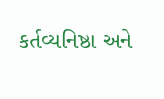કર્તવ્યનિષ્ઠા અને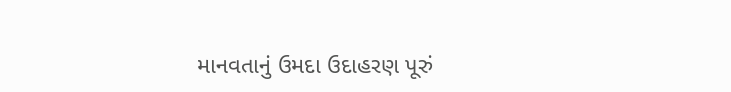માનવતાનું ઉમદા ઉદાહરણ પૂરું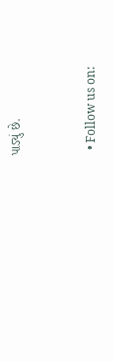પાડ્યું છે.


  • Follow us on: